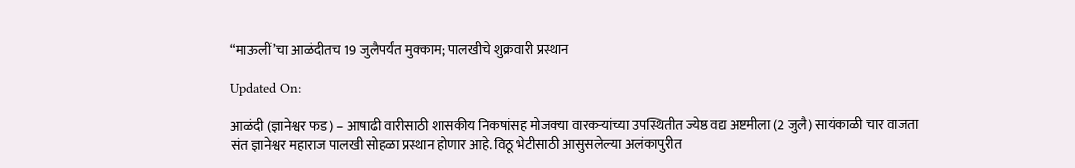“माऊलीं’चा आळंदीतच 19 जुलैपर्यंत मुक्काम; पालखीचे शुक्रवारी प्रस्थान

Updated On:

आळंदी (ज्ञानेश्वर फड) – आषाढी वारीसाठी शासकीय निकषांसह मोजक्‍या वारकऱ्यांच्या उपस्थितीत ज्येष्ठ वद्य अष्टमीला (2 जुलै) सायंकाळी चार वाजता संत ज्ञानेश्वर महाराज पालखी सोहळा प्रस्थान होणार आहे. विठू भेटीसाठी आसुसलेल्या अलंकापुरीत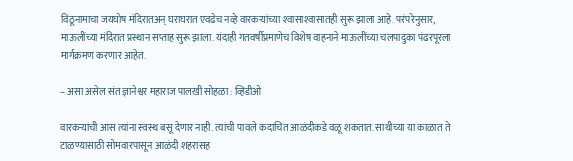विठूनामाचा जयघोष मंदिरातअन्‌ घराघरात एवढेच नव्हे वारकऱ्यांच्या श्‍वासाश्‍वासातही सुरू झाला आहे. परंपरेनुसार, माऊलींच्या मंदिरात प्रस्थान सप्ताह सुरू झाला. यंदाही गतवर्षीप्रमाणेच विशेष वाहनाने माऊलींच्या चलपादुका पंढरपूरला मार्गक्रमण करणार आहेत.

– असा असेल संत ज्ञानेश्वर महाराज पालखी सोहळा : व्हिडीओ

वारकऱ्यांची आस त्यांना स्वस्थ बसू देणार नाही. त्यांची पावले कदाचित आळंदीकडे वळू शकतात. साथीच्या या काळात ते टाळण्यासाठी सोमवारपासून आळंदी शहरासह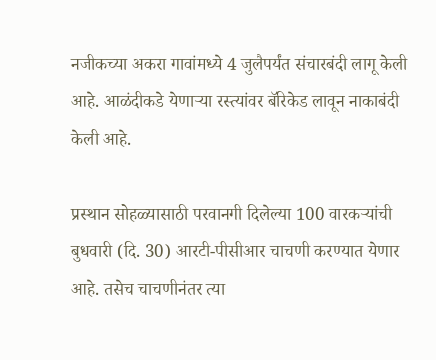नजीकच्या अकरा गावांमध्ये 4 जुलैपर्यंत संचारबंदी लागू केली आहे. आळंदीकडे येणाऱ्या रस्त्यांवर बॅरिकेड लावून नाकाबंदी केली आहे.

प्रस्थान सोहळ्यासाठी परवानगी दिलेल्या 100 वारकऱ्यांची बुधवारी (दि. 30) आरटी-पीसीआर चाचणी करण्यात येणार आहे. तसेच चाचणीनंतर त्या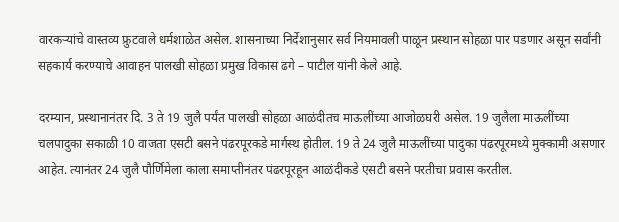वारकऱ्यांचे वास्तव्य फ्रुटवाले धर्मशाळेत असेल. शासनाच्या निर्देशानुसार सर्व नियमावली पाळून प्रस्थान सोहळा पार पडणार असून सर्वांनी सहकार्य करण्याचे आवाहन पालखी सोहळा प्रमुख विकास ढगे – पाटील यांनी केले आहे.

दरम्यान, प्रस्थानानंतर दि. 3 ते 19 जुलै पर्यंत पालखी सोहळा आळंदीतच माऊलींच्या आजोळघरी असेल. 19 जुलैला माऊलींच्या चलपादुका सकाळी 10 वाजता एसटी बसने पंढरपूरकडे मार्गस्थ होतील. 19 ते 24 जुलै माऊलींच्या पादुका पंढरपूरमध्ये मुक्कामी असणार आहेत. त्यानंतर 24 जुलै पौर्णिमेला काला समाप्तीनंतर पंढरपूरहून आळंदीकडे एसटी बसने परतीचा प्रवास करतील.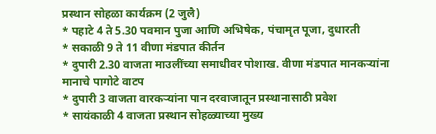प्रस्थान सोहळा कार्यक्रम (2 जुलै)
* पहाटे 4 ते 5.30 पवमान पुजा आणि अभिषेक, पंचामृत पूजा, दुधारती
* सकाळी 9 ते 11 वीणा मंडपात कीर्तन
* दुपारी 2.30 वाजता माउलींच्या समाधीवर पोशाख. वीणा मंडपात मानकऱ्यांना मानाचे पागोटे वाटप
* दुपारी 3 वाजता वारकऱ्यांना पान दरवाजातून प्रस्थानासाठी प्रवेश
* सायंकाळी 4 वाजता प्रस्थान सोहळ्याच्या मुख्य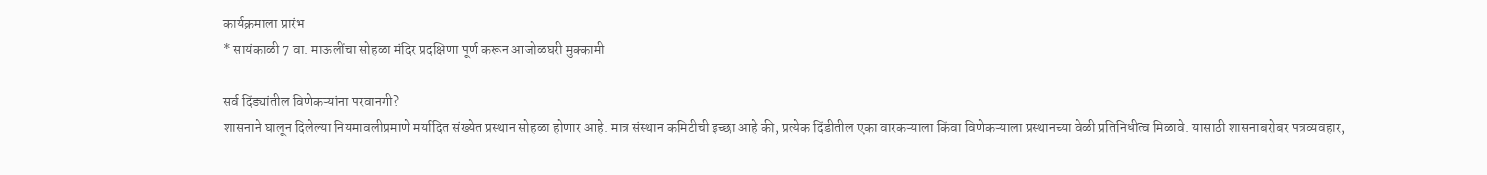कार्यक्रमाला प्रारंभ
* सायंकाळी 7 वा. माऊलींचा सोहळा मंदिर प्रदक्षिणा पूर्ण करून आजोळघरी मुक्कामी

सर्व दिंड्यांतील विणेकऱ्यांना परवानगी?
शासनाने घालून दिलेल्या नियमावलीप्रमाणे मर्यादित संख्येत प्रस्थान सोहळा होणार आहे. मात्र संस्थान कमिटीची इच्छा आहे की, प्रत्येक दिंडीतील एका वारकऱ्याला किंवा विणेकऱ्याला प्रस्थानच्या वेळी प्रतिनिधीत्व मिळावे. यासाठी शासनाबरोबर पत्रव्यवहार,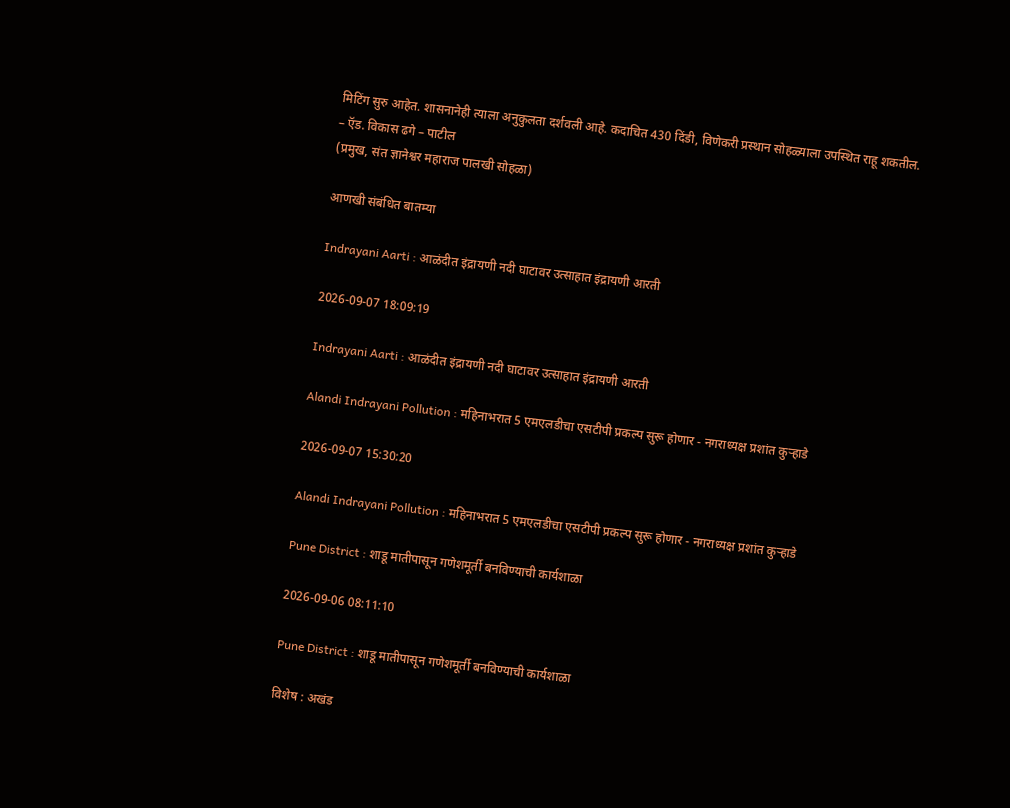मिटिंग सुरु आहेत. शासनानेही त्याला अनुकुलता दर्शवली आहे. कदाचित 430 दिंडी, विणेकरी प्रस्थान सोहळ्याला उपस्थित राहू शकतील.
– ऍड. विकास ढगे – पाटील
(प्रमुख, संत ज्ञानेश्वर महाराज पालखी सोहळा)

आणखी संबंधित बातम्या

Indrayani Aarti : आळंदीत इंद्रायणी नदी घाटावर उत्साहात इंद्रायणी आरती

2026-09-07 18:09:19

Indrayani Aarti : आळंदीत इंद्रायणी नदी घाटावर उत्साहात इंद्रायणी आरती

Alandi Indrayani Pollution : महिनाभरात 5 एमएलडीचा एसटीपी प्रकल्प सुरू होणार - नगराध्यक्ष प्रशांत कुऱ्हाडे

2026-09-07 15:30:20

Alandi Indrayani Pollution : महिनाभरात 5 एमएलडीचा एसटीपी प्रकल्प सुरू होणार - नगराध्यक्ष प्रशांत कुऱ्हाडे

Pune District : शाडू मातीपासून गणेशमूर्ती बनविण्याची कार्यशाळा

2026-09-06 08:11:10

Pune District : शाडू मातीपासून गणेशमूर्ती बनविण्याची कार्यशाळा

विशेष : अखंड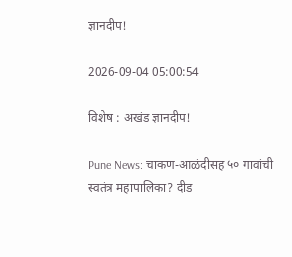ज्ञानदीप!

2026-09-04 05:00:54

विशेष : अखंड ज्ञानदीप!

Pune News: चाकण-आळंदीसह ५० गावांची स्वतंत्र महापालिका? दीड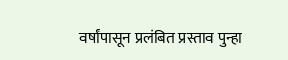वर्षांपासून प्रलंबित प्रस्ताव पुन्हा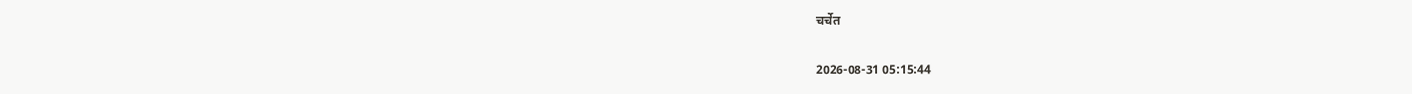चर्चेत

2026-08-31 05:15:44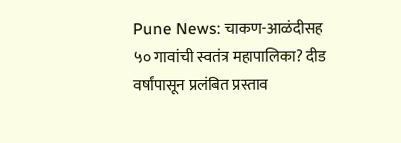Pune News: चाकण-आळंदीसह ५० गावांची स्वतंत्र महापालिका? दीड वर्षांपासून प्रलंबित प्रस्ताव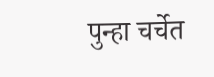पुन्हा चर्चेत